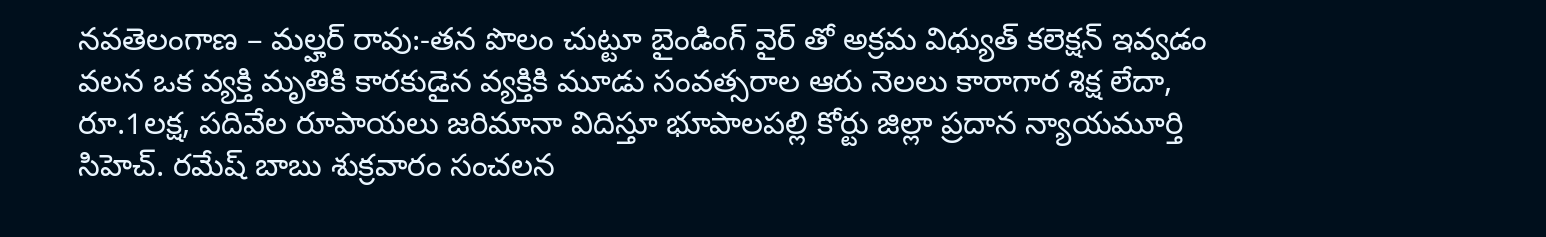నవతెలంగాణ – మల్హర్ రావు:-తన పొలం చుట్టూ బైండింగ్ వైర్ తో అక్రమ విధ్యుత్ కలెక్షన్ ఇవ్వడం వలన ఒక వ్యక్తి మృతికి కారకుడైన వ్యక్తికి మూడు సంవత్సరాల ఆరు నెలలు కారాగార శిక్ష లేదా, రూ.1లక్ష, పదివేల రూపాయలు జరిమానా విదిస్తూ భూపాలపల్లి కోర్టు జిల్లా ప్రదాన న్యాయమూర్తి సిహెచ్. రమేష్ బాబు శుక్రవారం సంచలన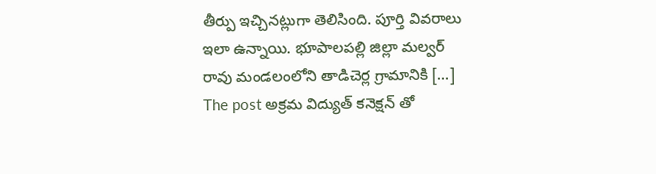తీర్పు ఇచ్చినట్లుగా తెలిసింది. పూర్తి వివరాలు ఇలా ఉన్నాయి. భూపాలపల్లి జిల్లా మల్వర్ రావు మండలంలోని తాడిచెర్ల గ్రామానికి […]
The post అక్రమ విద్యుత్ కనెక్షన్ తో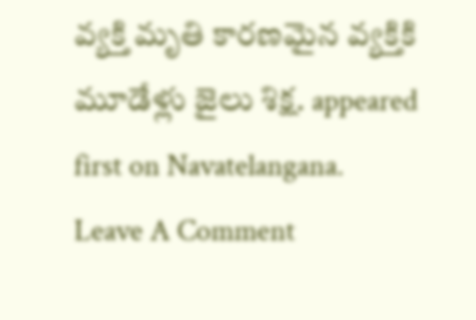వ్యక్తి మృతి కారణమైన వ్యక్తికి మూడేళ్లు జైలు శిక్ష. appeared first on Navatelangana.
Leave A Comment